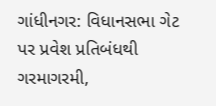ગાંધીનગર: વિધાનસભા ગેટ પર પ્રવેશ પ્રતિબંધથી ગરમાગરમી,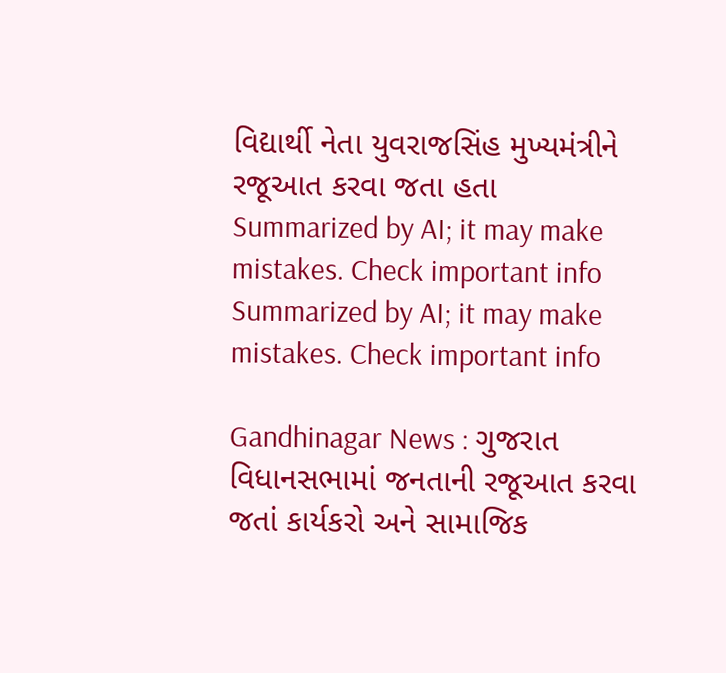વિદ્યાર્થી નેતા યુવરાજસિંહ મુખ્યમંત્રીને રજૂઆત કરવા જતા હતા
Summarized by AI; it may make mistakes. Check important info
Summarized by AI; it may make mistakes. Check important info

Gandhinagar News : ગુજરાત વિધાનસભામાં જનતાની રજૂઆત કરવા જતાં કાર્યકરો અને સામાજિક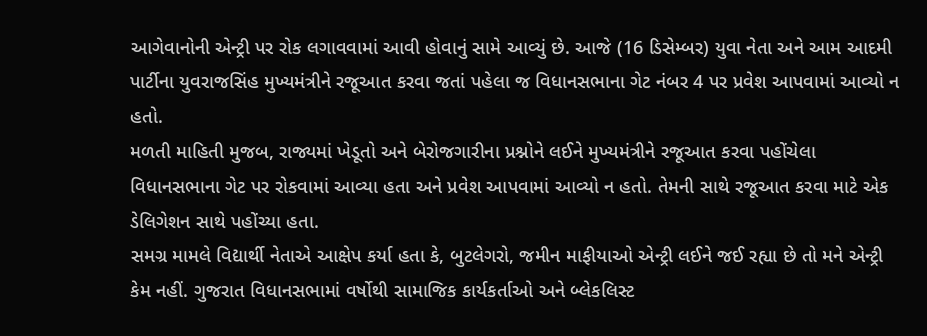આગેવાનોની એન્ટ્રી પર રોક લગાવવામાં આવી હોવાનું સામે આવ્યું છે. આજે (16 ડિસેમ્બર) યુવા નેતા અને આમ આદમી પાર્ટીના યુવરાજસિંહ મુખ્યમંત્રીને રજૂઆત કરવા જતાં પહેલા જ વિધાનસભાના ગેટ નંબર 4 પર પ્રવેશ આપવામાં આવ્યો ન હતો.
મળતી માહિતી મુજબ, રાજ્યમાં ખેડૂતો અને બેરોજગારીના પ્રશ્નોને લઈને મુખ્યમંત્રીને રજૂઆત કરવા પહોંચેલા વિધાનસભાના ગેટ પર રોકવામાં આવ્યા હતા અને પ્રવેશ આપવામાં આવ્યો ન હતો. તેમની સાથે રજૂઆત કરવા માટે એક ડેલિગેશન સાથે પહોંચ્યા હતા.
સમગ્ર મામલે વિદ્યાર્થી નેતાએ આક્ષેપ કર્યા હતા કે, બુટલેગરો, જમીન માફીયાઓ એન્ટ્રી લઈને જઈ રહ્યા છે તો મને એન્ટ્રી કેમ નહીં. ગુજરાત વિધાનસભામાં વર્ષોથી સામાજિક કાર્યકર્તાઓ અને બ્લેકલિસ્ટ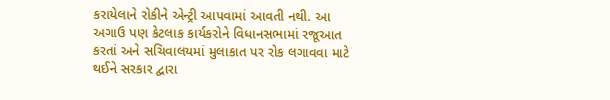કરાયેલાને રોકીને એન્ટ્રી આપવામાં આવતી નથી. આ અગાઉ પણ કેટલાક કાર્યકરોને વિધાનસભામાં રજૂઆત કરતાં અને સચિવાલયમાં મુલાકાત પર રોક લગાવવા માટે થઈને સરકાર દ્વારા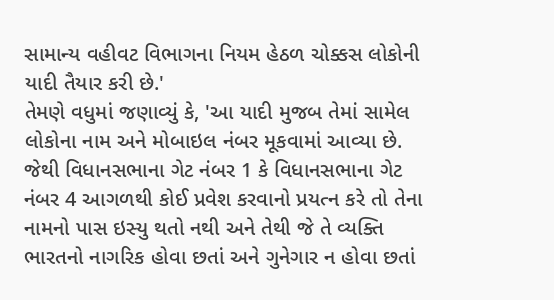સામાન્ય વહીવટ વિભાગના નિયમ હેઠળ ચોક્કસ લોકોની યાદી તૈયાર કરી છે.'
તેમણે વધુમાં જણાવ્યું કે, 'આ યાદી મુજબ તેમાં સામેલ લોકોના નામ અને મોબાઇલ નંબર મૂકવામાં આવ્યા છે. જેથી વિધાનસભાના ગેટ નંબર 1 કે વિધાનસભાના ગેટ નંબર 4 આગળથી કોઈ પ્રવેશ કરવાનો પ્રયત્ન કરે તો તેના નામનો પાસ ઇસ્યુ થતો નથી અને તેથી જે તે વ્યક્તિ ભારતનો નાગરિક હોવા છતાં અને ગુનેગાર ન હોવા છતાં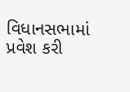વિધાનસભામાં પ્રવેશ કરી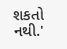શકતો નથી.'